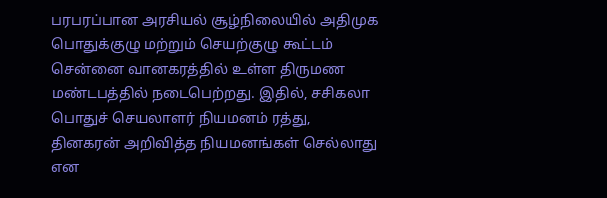பரபரப்பான அரசியல் சூழ்நிலையில் அதிமுக பொதுக்குழு மற்றும் செயற்குழு கூட்டம் சென்னை வானகரத்தில் உள்ள திருமண மண்டபத்தில் நடைபெற்றது. இதில், சசிகலா பொதுச் செயலாளர் நியமனம் ரத்து, தினகரன் அறிவித்த நியமனங்கள் செல்லாது என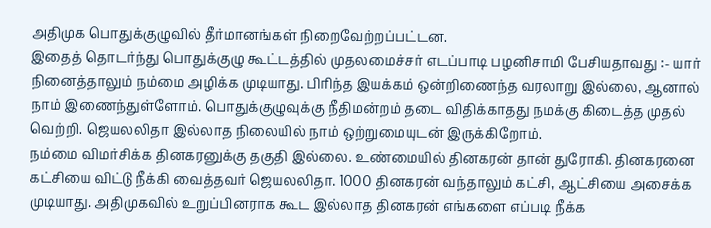அதிமுக பொதுக்குழுவில் தீர்மானங்கள் நிறைவேற்றப்பட்டன.
இதைத் தொடர்ந்து பொதுக்குழு கூட்டத்தில் முதலமைச்சர் எடப்பாடி பழனிசாமி பேசியதாவது :- யார் நினைத்தாலும் நம்மை அழிக்க முடியாது. பிரிந்த இயக்கம் ஒன்றிணைந்த வரலாறு இல்லை, ஆனால் நாம் இணைந்துள்ளோம். பொதுக்குழுவுக்கு நீதிமன்றம் தடை விதிக்காதது நமக்கு கிடைத்த முதல் வெற்றி. ஜெயலலிதா இல்லாத நிலையில் நாம் ஒற்றுமையுடன் இருக்கிறோம்.
நம்மை விமர்சிக்க தினகரனுக்கு தகுதி இல்லை. உண்மையில் தினகரன் தான் துரோகி. தினகரனை கட்சியை விட்டு நீக்கி வைத்தவர் ஜெயலலிதா. 1000 தினகரன் வந்தாலும் கட்சி, ஆட்சியை அசைக்க முடியாது. அதிமுகவில் உறுப்பினராக கூட இல்லாத தினகரன் எங்களை எப்படி நீக்க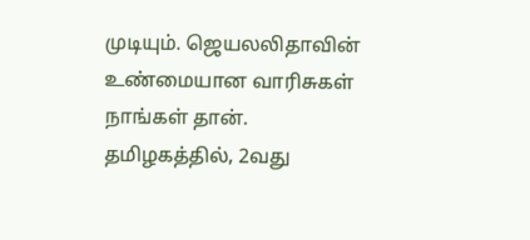முடியும். ஜெயலலிதாவின் உண்மையான வாரிசுகள் நாங்கள் தான்.
தமிழகத்தில், 2வது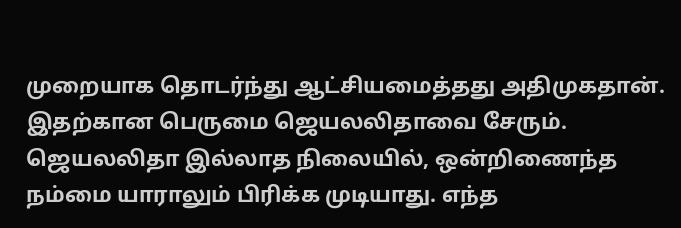முறையாக தொடர்ந்து ஆட்சியமைத்தது அதிமுகதான். இதற்கான பெருமை ஜெயலலிதாவை சேரும். ஜெயலலிதா இல்லாத நிலையில், ஒன்றிணைந்த நம்மை யாராலும் பிரிக்க முடியாது. எந்த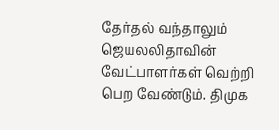தேர்தல் வந்தாலும் ஜெயலலிதாவின் வேட்பாளர்கள் வெற்றி பெற வேண்டும். திமுக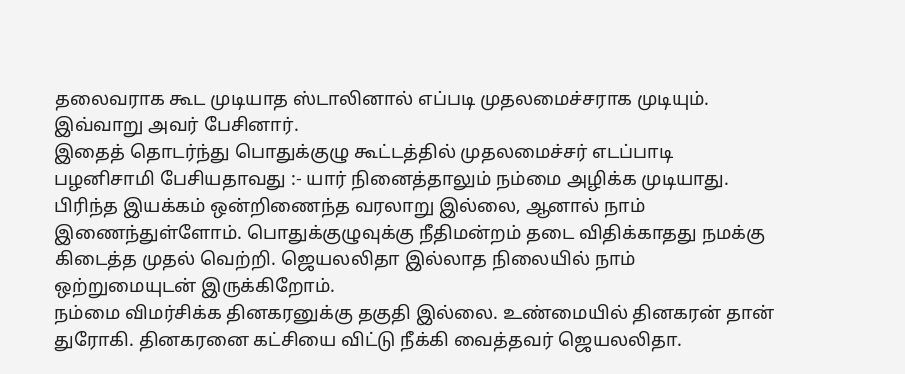தலைவராக கூட முடியாத ஸ்டாலினால் எப்படி முதலமைச்சராக முடியும். இவ்வாறு அவர் பேசினார்.
இதைத் தொடர்ந்து பொதுக்குழு கூட்டத்தில் முதலமைச்சர் எடப்பாடி பழனிசாமி பேசியதாவது :- யார் நினைத்தாலும் நம்மை அழிக்க முடியாது. பிரிந்த இயக்கம் ஒன்றிணைந்த வரலாறு இல்லை, ஆனால் நாம் இணைந்துள்ளோம். பொதுக்குழுவுக்கு நீதிமன்றம் தடை விதிக்காதது நமக்கு கிடைத்த முதல் வெற்றி. ஜெயலலிதா இல்லாத நிலையில் நாம் ஒற்றுமையுடன் இருக்கிறோம்.
நம்மை விமர்சிக்க தினகரனுக்கு தகுதி இல்லை. உண்மையில் தினகரன் தான் துரோகி. தினகரனை கட்சியை விட்டு நீக்கி வைத்தவர் ஜெயலலிதா.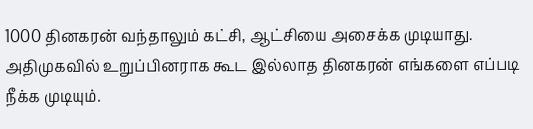1000 தினகரன் வந்தாலும் கட்சி, ஆட்சியை அசைக்க முடியாது. அதிமுகவில் உறுப்பினராக கூட இல்லாத தினகரன் எங்களை எப்படி நீக்க முடியும்.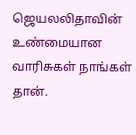ஜெயலலிதாவின் உண்மையான வாரிசுகள் நாங்கள் தான்.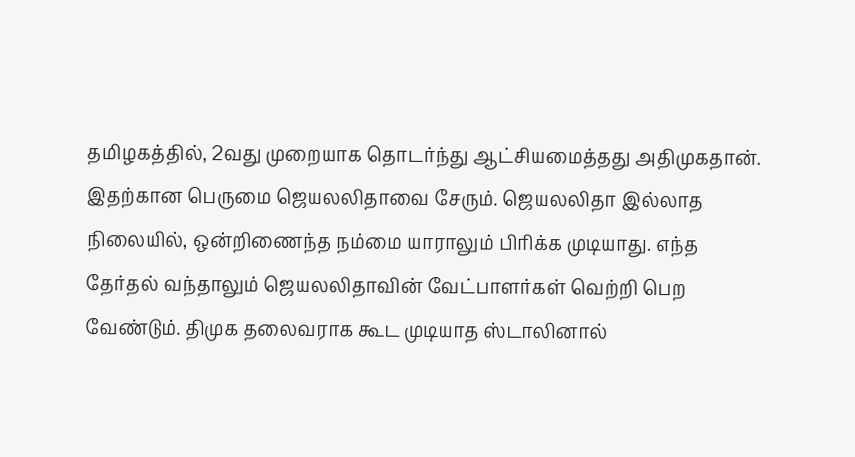தமிழகத்தில், 2வது முறையாக தொடர்ந்து ஆட்சியமைத்தது அதிமுகதான். இதற்கான பெருமை ஜெயலலிதாவை சேரும். ஜெயலலிதா இல்லாத நிலையில், ஒன்றிணைந்த நம்மை யாராலும் பிரிக்க முடியாது. எந்த தேர்தல் வந்தாலும் ஜெயலலிதாவின் வேட்பாளர்கள் வெற்றி பெற வேண்டும். திமுக தலைவராக கூட முடியாத ஸ்டாலினால்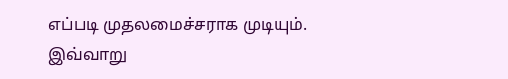எப்படி முதலமைச்சராக முடியும். இவ்வாறு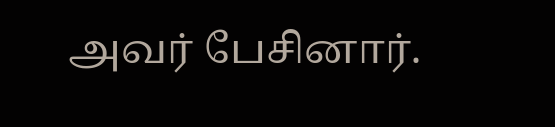அவர் பேசினார்.